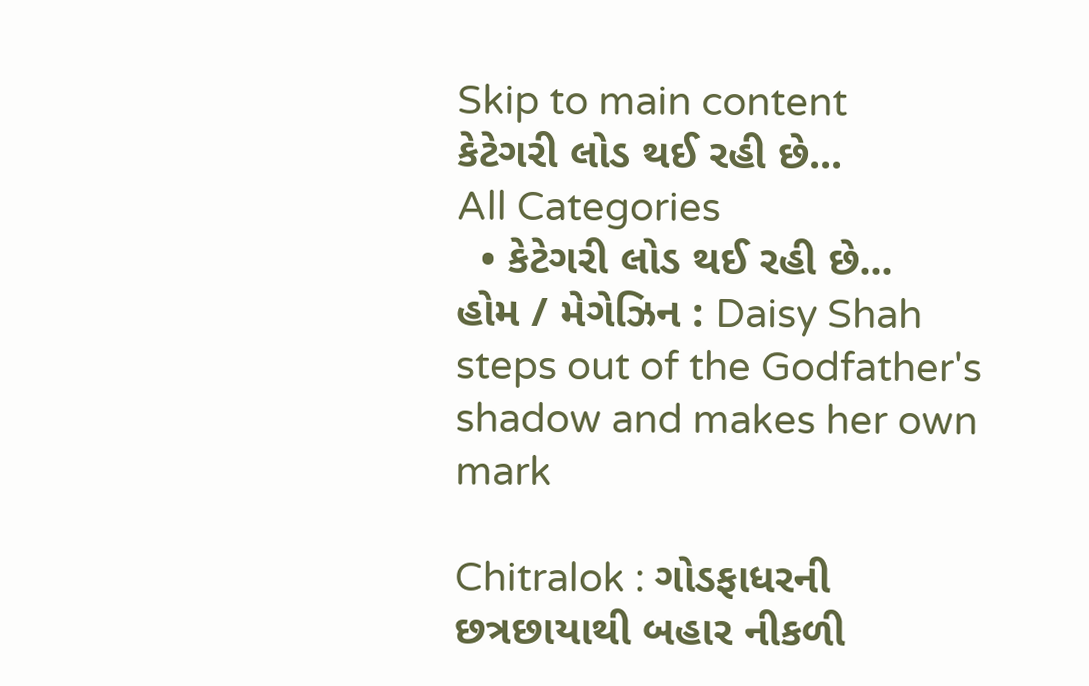Skip to main content
કેટેગરી લોડ થઈ રહી છે...
All Categories
  • કેટેગરી લોડ થઈ રહી છે...
હોમ / મેગેઝિન : Daisy Shah steps out of the Godfather's shadow and makes her own mark

Chitralok : ગોડફાધરની છત્રછાયાથી બહાર નીકળી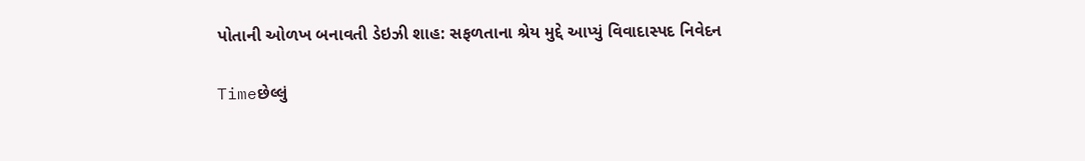પોતાની ઓળખ બનાવતી ડેઇઝી શાહ: સફળતાના શ્રેય મુદ્દે આપ્યું વિવાદાસ્પદ નિવેદન

Timeછેલ્લું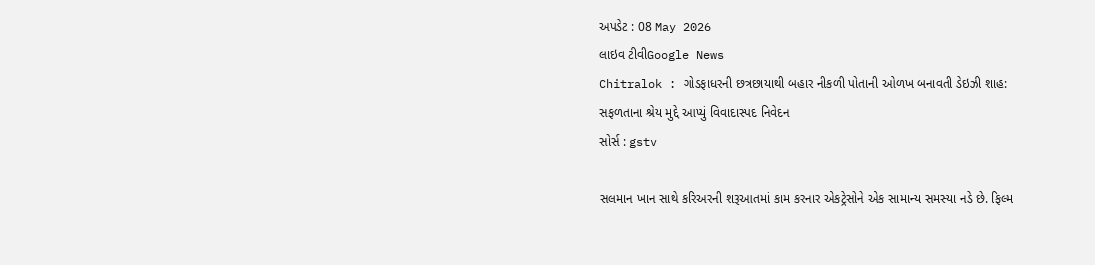અપડેટ : 08 May 2026
લાઇવ ટીવીGoogle News
Chitralok : ગોડફાધરની છત્રછાયાથી બહાર નીકળી પોતાની ઓળખ બનાવતી ડેઇઝી શાહ: સફળતાના શ્રેય મુદ્દે આપ્યું વિવાદાસ્પદ નિવેદન
સોર્સ : gstv

સલમાન ખાન સાથે કરિઅરની શરૂઆતમાં કામ કરનાર એકટ્રેસોને એક સામાન્ય સમસ્યા નડે છે. ફિલ્મ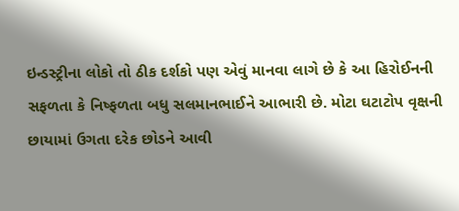ઇન્ડસ્ટ્રીના લોકો તો ઠીક દર્શકો પણ એવું માનવા લાગે છે કે આ હિરોઈનની સફળતા કે નિષ્ફળતા બધુ સલમાનભાઈને આભારી છે. મોટા ઘટાટોપ વૃક્ષની છાયામાં ઉગતા દરેક છોડને આવી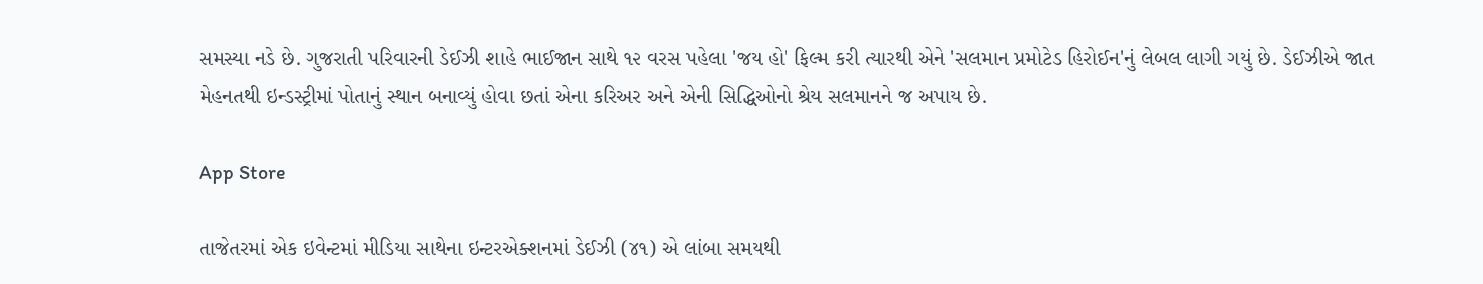સમસ્યા નડે છે. ગુજરાતી પરિવારની ડેઈઝી શાહે ભાઈજાન સાથે ૧૨ વરસ પહેલા 'જય હો' ફિલ્મ કરી ત્યારથી એને 'સલમાન પ્રમોટેડ હિરોઈન'નું લેબલ લાગી ગયું છે. ડેઈઝીએ જાત મેહનતથી ઇન્ડસ્ટ્રીમાં પોતાનું સ્થાન બનાવ્યું હોવા છતાં એના કરિઅર અને એની સિદ્ધિઓનો શ્રેય સલમાનને જ અપાય છે.

App Store

તાજેતરમાં એક ઇવેન્ટમાં મીડિયા સાથેના ઇન્ટરએક્શનમાં ડેઈઝી (૪૧) એ લાંબા સમયથી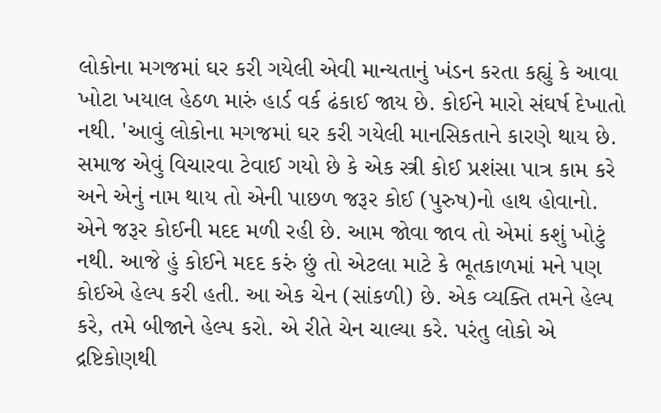લોકોના મગજમાં ઘર કરી ગયેલી એવી માન્યતાનું ખંડન કરતા કહ્યું કે આવા ખોટા ખયાલ હેઠળ મારું હાર્ડ વર્ક ઢંકાઈ જાય છે. કોઈને મારો સંઘર્ષ દેખાતો નથી. 'આવું લોકોના મગજમાં ઘર કરી ગયેલી માનસિકતાને કારણે થાય છે. સમાજ એવું વિચારવા ટેવાઈ ગયો છે કે એક સ્ત્રી કોઈ પ્રશંસા પાત્ર કામ કરે અને એનું નામ થાય તો એની પાછળ જરૂર કોઈ (પુરુષ)નો હાથ હોવાનો. એને જરૂર કોઈની મદદ મળી રહી છે. આમ જોવા જાવ તો એમાં કશું ખોટું નથી. આજે હું કોઈને મદદ કરું છું તો એટલા માટે કે ભૂતકાળમાં મને પણ કોઈએ હેલ્પ કરી હતી. આ એક ચેન (સાંકળી) છે. એક વ્યક્તિ તમને હેલ્પ કરે, તમે બીજાને હેલ્પ કરો. એ રીતે ચેન ચાલ્યા કરે. પરંતુ લોકો એ દ્રષ્ટિકોણથી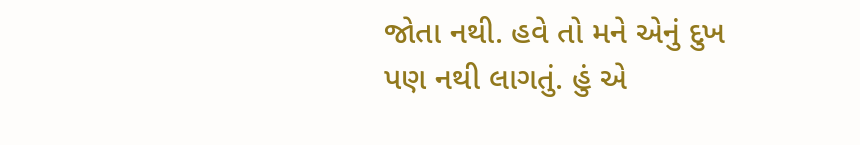જોતા નથી. હવે તો મને એનું દુખ પણ નથી લાગતું. હું એ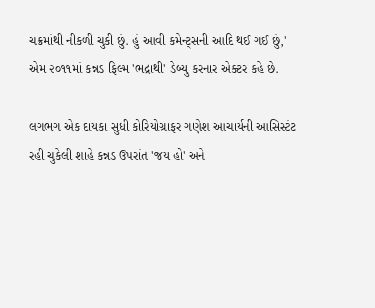ચક્રમાંથી નીકળી ચુકી છું. હું આવી કમેન્ટ્સની આદિ થઈ ગઈ છું,' એમ ૨૦૧૧માં કન્નડ ફિલ્મ 'ભદ્રાથી' ડેબ્યુ કરનાર એક્ટર કહે છે.

લગભગ એક દાયકા સુધી કોરિયોગ્રાફર ગણેશ આચાર્યની આસિસ્ટંટ રહી ચુકેલી શાહે કન્નડ ઉપરાંત 'જય હો' અને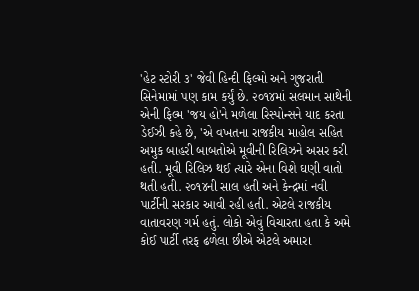'હેટ સ્ટોરી ૩' જેવી હિન્દી ફિલ્મો અને ગુજરાતી સિનેમામાં પણ કામ કર્યું છે. ૨૦૧૪માં સલમાન સાથેની એની ફિલ્મ 'જય હો'ને મળેલા રિસ્પોન્સને યાદ કરતા ડેઈઝી કહે છે, 'એ વખતના રાજકીય માહોલ સહિત અમુક બાહરી બાબતોએ મૂવીની રિલિઝને અસર કરી હતી. મૂવી રિલિઝ થઈ ત્યારે એના વિશે ઘણી વાતો થતી હતી. ૨૦૧૪ની સાલ હતી અને કેન્દ્રમાં નવી પાર્ટીની સરકાર આવી રહી હતી. એટલે રાજકીય વાતાવરણ ગર્મ હતું. લોકો એવું વિચારતા હતા કે અમે કોઈ પાર્ટી તરફ ઢળેલા છીએ એટલે અમારા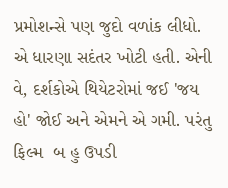પ્રમોશન્સે પણ જુદો વળાંક લીધો. એ ધારણા સદંતર ખોટી હતી. એની વે, દર્શકોએ થિયેટરોમાં જઈ 'જય હો' જોઈ અને એમને એ ગમી. પરંતુ ફિલ્મ  બ હુ ઉપડી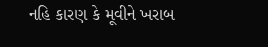નહિ કારણ કે મૂવીને ખરાબ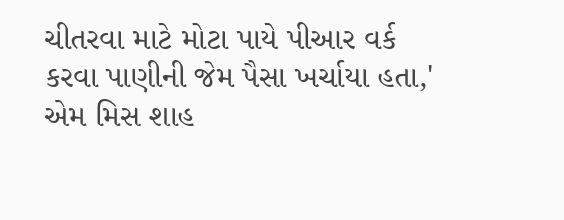ચીતરવા માટે મોટા પાયે પીઆર વર્ક કરવા પાણીની જેમ પૈસા ખર્ચાયા હતા,' એમ મિસ શાહ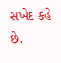સખેદ કહે છે.